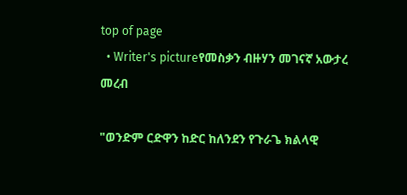top of page
  • Writer's pictureየመስቃን ብዙሃን መገናኛ አውታረ መረብ

"ወንድም ርድዋን ከድር ከለንደን የጉራጌ ክልላዊ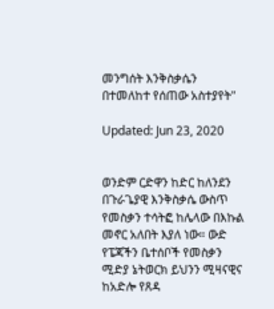መንግሰት እንቅስቃሴን በተመለከተ የሰጠው አስተያየት"

Updated: Jun 23, 2020


ወንድም ርድዋን ከድር ከለንደን በጉራጌያዊ እንቅስቃሴ ውስጥ የመስቃን ተሳትፎ ከሌላው በእኩል መኖር አለበት እያለ ነው። ውድ የፔጃችን ቤተሰቦች የመስቃን ሚድያ ኔትወርክ ይህንን ሚዛናዊና ከአድሎ የጸዳ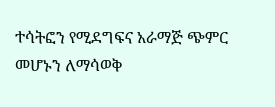ተሳትፎን የሚደግፍና አራማጅ ጭምር መሆኑን ለማሳወቅ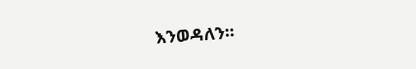እንወዳለን።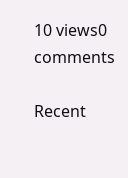10 views0 comments

Recent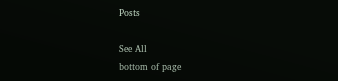Posts

See All
bottom of page